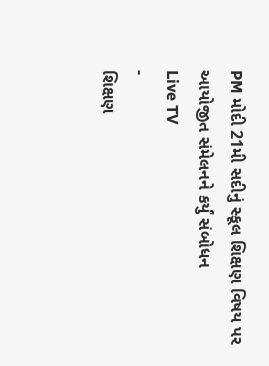PM મોદી 21મી સદીનું સ્કૂલ શિક્ષણ વિષય પર આયોજીત સંમેલનને કર્યું સંબોધન
Live TV
-
શિક્ષણ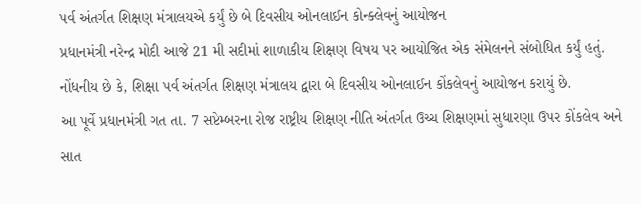પર્વ અંતર્ગત શિક્ષણ મંત્રાલયએ કર્યું છે બે દિવસીય ઓનલાઈન કોન્ક્લેવનું આયોજન
પ્રધાનમંત્રી નરેન્દ્ર મોદી આજે 21 મી સદીમાં શાળાકીય શિક્ષણ વિષય પર આયોજિત એક સંમેલનને સંબોધિત કર્યું હતું. નોંધનીય છે કે, શિક્ષા પર્વ અંતર્ગત શિક્ષણ મંત્રાલય દ્વારા બે દિવસીય ઓનલાઈન કોંકલેવનું આયોજન કરાયું છે.
આ પૂર્વે પ્રધાનમંત્રી ગત તા. 7 સપ્ટેમ્બરના રોજ રાષ્ટ્રીય શિક્ષણ નીતિ અંતર્ગત ઉચ્ચ શિક્ષણમાં સુધારણા ઉપર કોંકલેવ અને સાત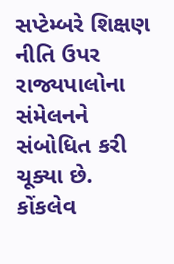સપ્ટેમ્બરે શિક્ષણ નીતિ ઉપર રાજ્યપાલોના સંમેલનને સંબોધિત કરી ચૂક્યા છે. કોંકલેવ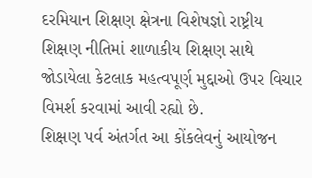દરમિયાન શિક્ષણ ક્ષેત્રના વિશેષજ્ઞો રાષ્ટ્રીય શિક્ષણ નીતિમાં શાળાકીય શિક્ષણ સાથે જોડાયેલા કેટલાક મહત્વપૂર્ણ મુદ્દાઓ ઉપર વિચાર વિમર્શ કરવામાં આવી રહ્યો છે.
શિક્ષણ પર્વ અંતર્ગત આ કોંકલેવનું આયોજન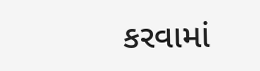કરવામાં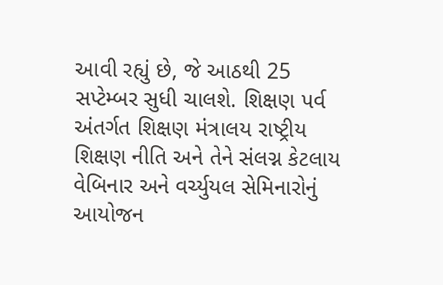આવી રહ્યું છે, જે આઠથી 25 સપ્ટેમ્બર સુધી ચાલશે. શિક્ષણ પર્વ અંતર્ગત શિક્ષણ મંત્રાલય રાષ્ટ્રીય શિક્ષણ નીતિ અને તેને સંલગ્ન કેટલાય વેબિનાર અને વર્ચ્યુયલ સેમિનારોનું આયોજન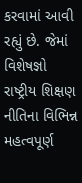કરવામાં આવી રહ્યું છે. જેમાં વિશેષજ્ઞો રાષ્ટ્રીય શિક્ષણ નીતિના વિભિન્ન મહત્વપૂર્ણ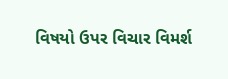વિષયો ઉપર વિચાર વિમર્શ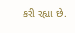કરી રહ્યા છે.